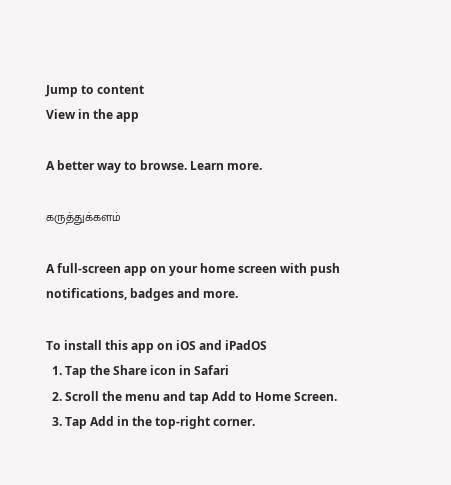Jump to content
View in the app

A better way to browse. Learn more.

கருத்துக்களம்

A full-screen app on your home screen with push notifications, badges and more.

To install this app on iOS and iPadOS
  1. Tap the Share icon in Safari
  2. Scroll the menu and tap Add to Home Screen.
  3. Tap Add in the top-right corner.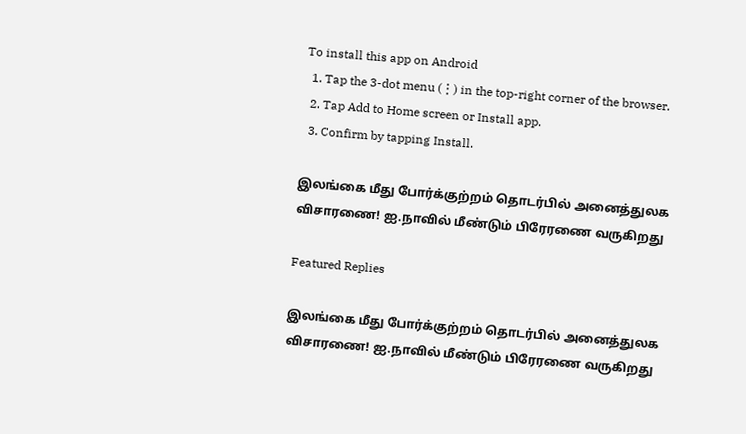To install this app on Android
  1. Tap the 3-dot menu (⋮) in the top-right corner of the browser.
  2. Tap Add to Home screen or Install app.
  3. Confirm by tapping Install.

இலங்கை மீது போர்க்குற்றம் தொடர்பில் அனைத்துலக விசாரணை! ஐ.நாவில் மீண்டும் பிரேரணை வருகிறது

Featured Replies

இலங்கை மீது போர்க்குற்றம் தொடர்பில் அனைத்துலக விசாரணை! ஐ.நாவில் மீண்டும் பிரேரணை வருகிறது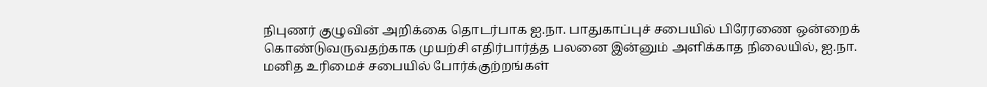நிபுணர் குழுவின் அறிக்கை தொடர்பாக ஐ.நா. பாதுகாப்புச் சபையில் பிரேரணை ஒன்றைக் கொண்டுவருவதற்காக முயற்சி எதிர்பார்த்த பலனை இன்னும் அளிக்காத நிலையில், ஐ.நா. மனித உரிமைச் சபையில் போர்க்குற்றங்கள்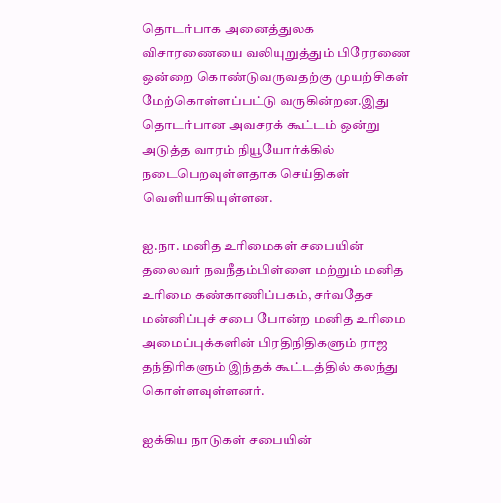தொடர்பாக அனைத்துலக விசாரணையை வலியுறுத்தும் பிரேரணை ஒன்றை கொண்டுவருவதற்கு முயற்சிகள் மேற்கொள்ளப்பட்டு வருகின்றன.இது தொடர்பான அவசரக் கூட்டம் ஒன்று அடுத்த வாரம் நியூயோர்க்கில் நடைபெறவுள்ளதாக செய்திகள் வெளியாகியுள்ளன.

ஐ.நா. மனித உரிமைகள் சபையின் தலைவர் நவநீதம்பிள்ளை மற்றும் மனித உரிமை கண்காணிப்பகம், சர்வதேச மன்னிப்புச் சபை போன்ற மனித உரிமை அமைப்புக்களின் பிரதிநிதிகளும் ராஜ தந்திரிகளும் இந்தக் கூட்டத்தில் கலந்து கொள்ளவுள்ளனர்.

ஐக்கிய நாடுகள் சபையின்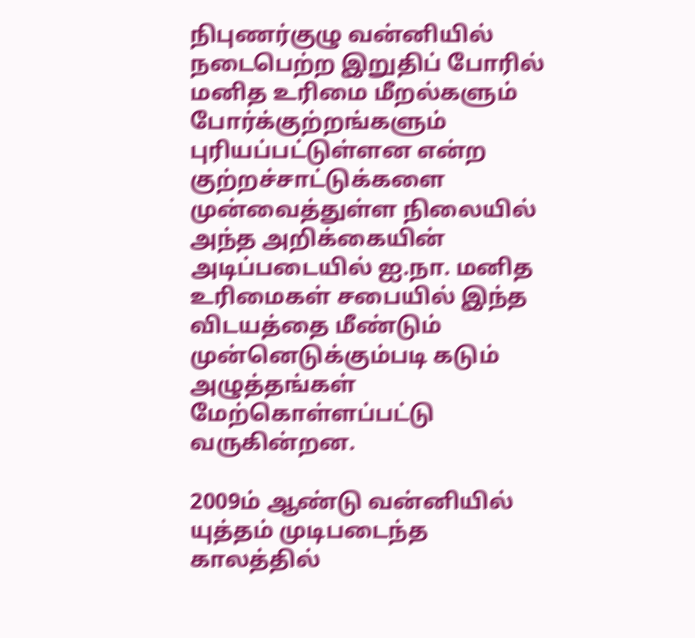நிபுணர்குழு வன்னியில் நடைபெற்ற இறுதிப் போரில் மனித உரிமை மீறல்களும் போர்க்குற்றங்களும் புரியப்பட்டுள்ளன என்ற குற்றச்சாட்டுக்களை முன்வைத்துள்ள நிலையில் அந்த அறிக்கையின் அடிப்படையில் ஐ.நா. மனித உரிமைகள் சபையில் இந்த விடயத்தை மீண்டும் முன்னெடுக்கும்படி கடும் அழுத்தங்கள் மேற்கொள்ளப்பட்டு வருகின்றன.

2009ம் ஆண்டு வன்னியில் யுத்தம் முடிபடைந்த காலத்தில்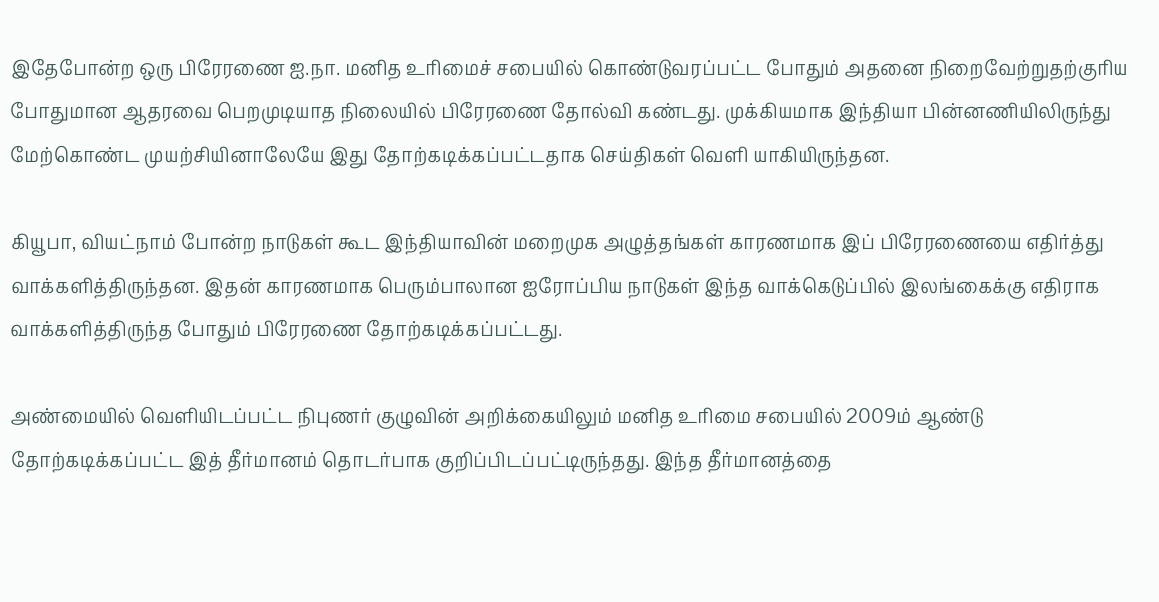இதேபோன்ற ஒரு பிரேரணை ஐ.நா. மனித உரிமைச் சபையில் கொண்டுவரப்பட்ட போதும் அதனை நிறைவேற்றுதற்குரிய போதுமான ஆதரவை பெறமுடியாத நிலையில் பிரேரணை தோல்வி கண்டது. முக்கியமாக இந்தியா பின்னணியிலிருந்து மேற்கொண்ட முயற்சியினாலேயே இது தோற்கடிக்கப்பட்டதாக செய்திகள் வெளி யாகியிருந்தன.

கியூபா, வியட்நாம் போன்ற நாடுகள் கூட இந்தியாவின் மறைமுக அழுத்தங்கள் காரணமாக இப் பிரேரணையை எதிர்த்து வாக்களித்திருந்தன. இதன் காரணமாக பெரும்பாலான ஐரோப்பிய நாடுகள் இந்த வாக்கெடுப்பில் இலங்கைக்கு எதிராக வாக்களித்திருந்த போதும் பிரேரணை தோற்கடிக்கப்பட்டது.

அண்மையில் வெளியிடப்பட்ட நிபுணர் குழுவின் அறிக்கையிலும் மனித உரிமை சபையில் 2009ம் ஆண்டு தோற்கடிக்கப்பட்ட இத் தீர்மானம் தொடர்பாக குறிப்பிடப்பட்டிருந்தது. இந்த தீர்மானத்தை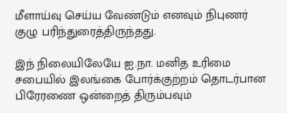மீளாய்வு செய்ய வேண்டும் எனவும் நிபுணர் குழு பரிந்துரைத்திருந்தது.

இந் நிலையிலேயே ஐ.நா. மனித உரிமை சபையில் இலங்கை போர்க்குற்றம் தொடர்பான பிரேரணை ஒன்றைத் திரும்பவும்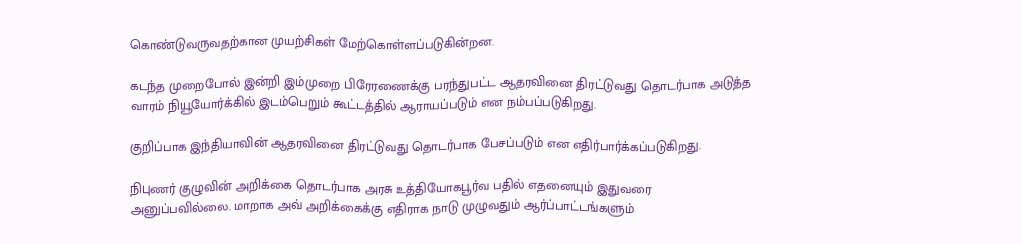கொண்டுவருவதற்கான முயற்சிகள் மேற்கொள்ளப்படுகின்றன.

கடந்த முறைபோல் இன்றி இம்முறை பிரேரணைக்கு பரந்துபட்ட ஆதரவினை திரட்டுவது தொடர்பாக அடுத்த வாரம் நியூயோர்க்கில் இடம்பெறும் கூட்டத்தில் ஆராயப்படும் என நம்பப்படுகிறது.

குறிப்பாக இந்தியாவின் ஆதரவினை திரட்டுவது தொடர்பாக பேசப்படும் என எதிர்பார்க்கப்படுகிறது.

நிபுணர் குழுவின் அறிக்கை தொடர்பாக அரசு உத்தியோகபூர்வ பதில் எதனையும் இதுவரை அனுப்பவில்லை. மாறாக அவ் அறிக்கைக்கு எதிராக நாடு முழுவதும் ஆர்ப்பாட்டங்களும்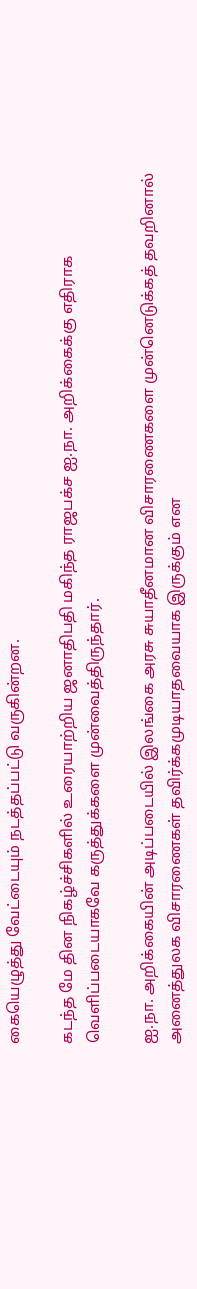கையெழுத்து வேட்டையும் நடத்தப்பட்டு வருகின்றன.

கடந்த மே தின நிகழ்ச்சிகளில் உரையாற்றிய ஜனாதிபதி மகிந்த ராஜபக்ச ஐ.நா. அறிக்கைக்கு எதிராக வெளிப்படையாகவே கருத்துக்களை முன்வைத்திருந்தார்.

ஐ.நா. அறிக்கையின் அடிப்படையில் இலங்கை அரசு சுயாதீனமான விசாரணைகளை முன்னெடுக்கத் தவறினால் அனைத்துலக விசாரணைகள் தவிர்க்கமுடியாதவையாக இருக்கும் என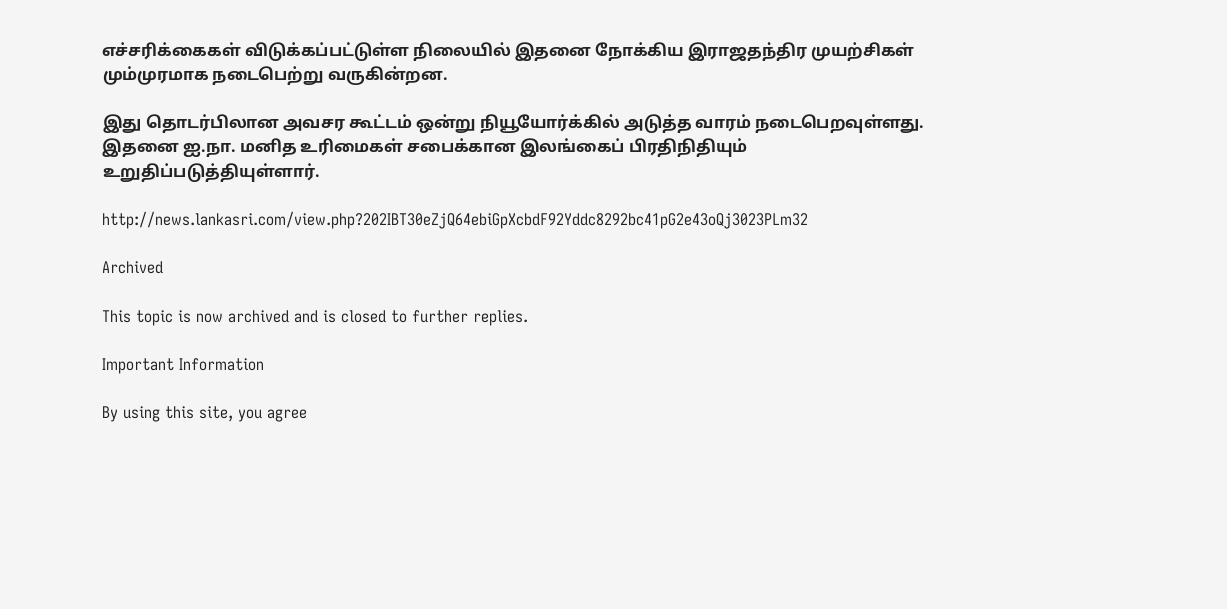எச்சரிக்கைகள் விடுக்கப்பட்டுள்ள நிலையில் இதனை நோக்கிய இராஜதந்திர முயற்சிகள் மும்முரமாக நடைபெற்று வருகின்றன.

இது தொடர்பிலான அவசர கூட்டம் ஒன்று நியூயோர்க்கில் அடுத்த வாரம் நடைபெறவுள்ளது. இதனை ஐ.நா. மனித உரிமைகள் சபைக்கான இலங்கைப் பிரதிநிதியும் உறுதிப்படுத்தியுள்ளார்.

http://news.lankasri.com/view.php?202IBT30eZjQ64ebiGpXcbdF92Yddc8292bc41pG2e43oQj3023PLm32

Archived

This topic is now archived and is closed to further replies.

Important Information

By using this site, you agree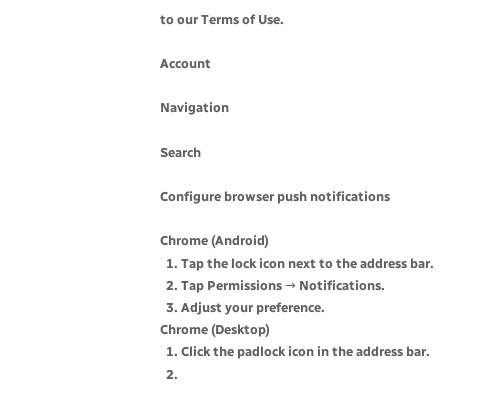to our Terms of Use.

Account

Navigation

Search

Configure browser push notifications

Chrome (Android)
  1. Tap the lock icon next to the address bar.
  2. Tap Permissions → Notifications.
  3. Adjust your preference.
Chrome (Desktop)
  1. Click the padlock icon in the address bar.
  2.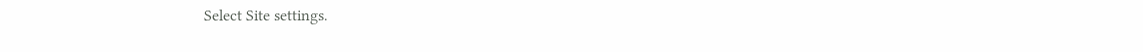Select Site settings.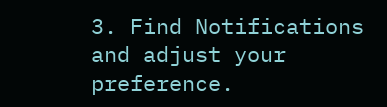3. Find Notifications and adjust your preference.